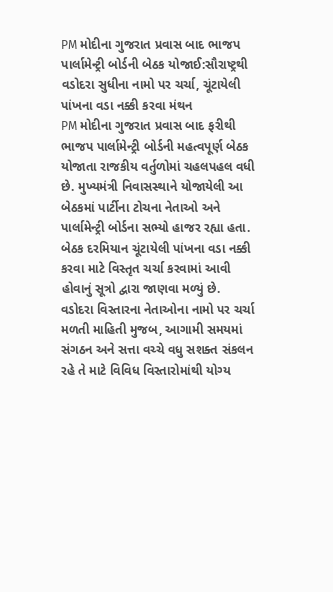PM મોદીના ગુજરાત પ્રવાસ બાદ ભાજપ પાર્લામેન્ટ્રી બોર્ડની બેઠક યોજાઈ:સૌરાષ્ટ્રથી વડોદરા સુધીના નામો પર ચર્ચા, ચૂંટાયેલી પાંખના વડા નક્કી કરવા મંથન
PM મોદીના ગુજરાત પ્રવાસ બાદ ફરીથી ભાજપ પાર્લામેન્ટ્રી બોર્ડની મહત્વપૂર્ણ બેઠક યોજાતા રાજકીય વર્તુળોમાં ચહલપહલ વધી છે. મુખ્યમંત્રી નિવાસસ્થાને યોજાયેલી આ બેઠકમાં પાર્ટીના ટોચના નેતાઓ અને પાર્લામેન્ટ્રી બોર્ડના સભ્યો હાજર રહ્યા હતા. બેઠક દરમિયાન ચૂંટાયેલી પાંખના વડા નક્કી કરવા માટે વિસ્તૃત ચર્ચા કરવામાં આવી હોવાનું સૂત્રો દ્વારા જાણવા મળ્યું છે. વડોદરા વિસ્તારના નેતાઓના નામો પર ચર્ચા
મળતી માહિતી મુજબ, આગામી સમયમાં સંગઠન અને સત્તા વચ્ચે વધુ સશક્ત સંકલન રહે તે માટે વિવિધ વિસ્તારોમાંથી યોગ્ય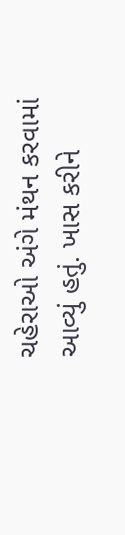ચહેરાઓ અંગે મંથન કરવામાં આવ્યું હતું. ખાસ કરીને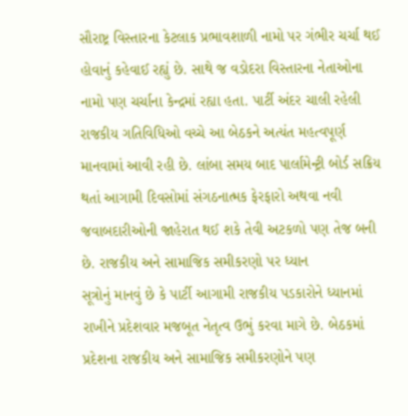સૌરાષ્ટ્ર વિસ્તારના કેટલાક પ્રભાવશાળી નામો પર ગંભીર ચર્ચા થઈ હોવાનું કહેવાઈ રહ્યું છે. સાથે જ વડોદરા વિસ્તારના નેતાઓના નામો પણ ચર્ચાના કેન્દ્રમાં રહ્યા હતા. પાર્ટી અંદર ચાલી રહેલી રાજકીય ગતિવિધિઓ વચ્ચે આ બેઠકને અત્યંત મહત્વપૂર્ણ માનવામાં આવી રહી છે. લાંબા સમય બાદ પાર્લામેન્ટ્રી બોર્ડ સક્રિય થતાં આગામી દિવસોમાં સંગઠનાત્મક ફેરફારો અથવા નવી જવાબદારીઓની જાહેરાત થઈ શકે તેવી અટકળો પણ તેજ બની છે. રાજકીય અને સામાજિક સમીકરણો પર ધ્યાન
સૂત્રોનું માનવું છે કે પાર્ટી આગામી રાજકીય પડકારોને ધ્યાનમાં રાખીને પ્રદેશવાર મજબૂત નેતૃત્વ ઉભું કરવા માગે છે. બેઠકમાં પ્રદેશના રાજકીય અને સામાજિક સમીકરણોને પણ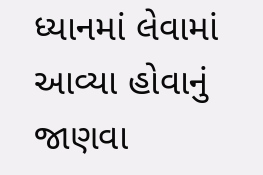ધ્યાનમાં લેવામાં આવ્યા હોવાનું જાણવા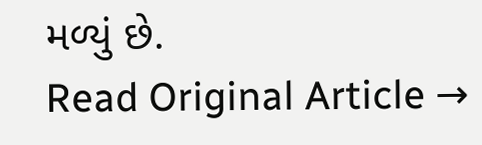મળ્યું છે.
Read Original Article →